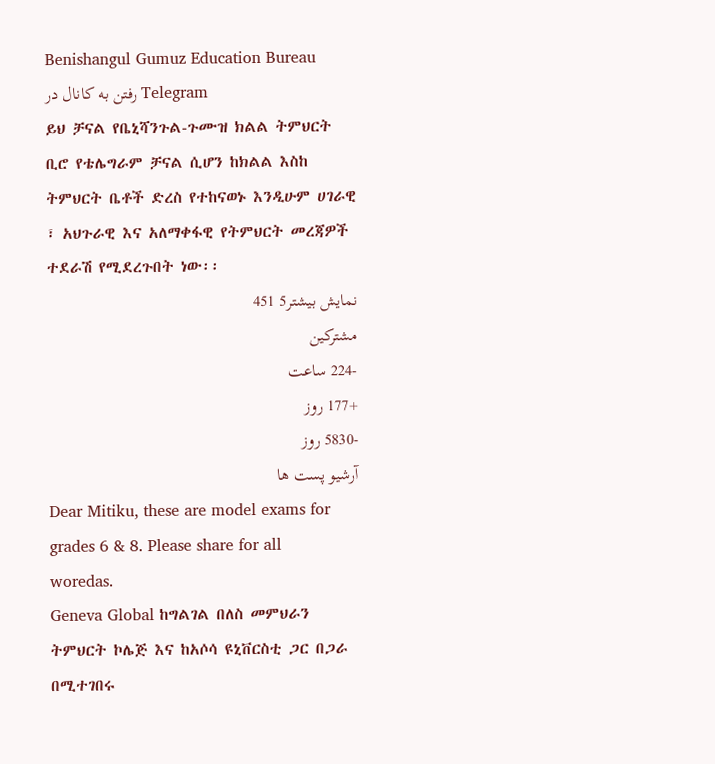Benishangul Gumuz Education Bureau
رفتن به کانال در Telegram
ይህ ቻናል የቤኒሻንጉል-ጉሙዝ ክልል ትምህርት ቢሮ የቴሌግራም ቻናል ሲሆን ከክልል እስከ ትምህርት ቤቶች ድረስ የተከናወኑ እንዲሁም ሀገራዊ ፣ አህጉራዊ እና አለማቀፋዊ የትምህርት መረጃዎች ተደራሽ የሚደረጉበት ነው፡፡
نمایش بیشتر5 451
مشترکین
-224 ساعت
+177 روز
-5830 روز
آرشیو پست ها
Dear Mitiku, these are model exams for grades 6 & 8. Please share for all woredas.
Geneva Global ከግልገል በለስ መምህራን ትምህርት ኮሌጅ እና ከአሶሳ ዩኒቨርስቲ ጋር በጋራ በሚተገበሩ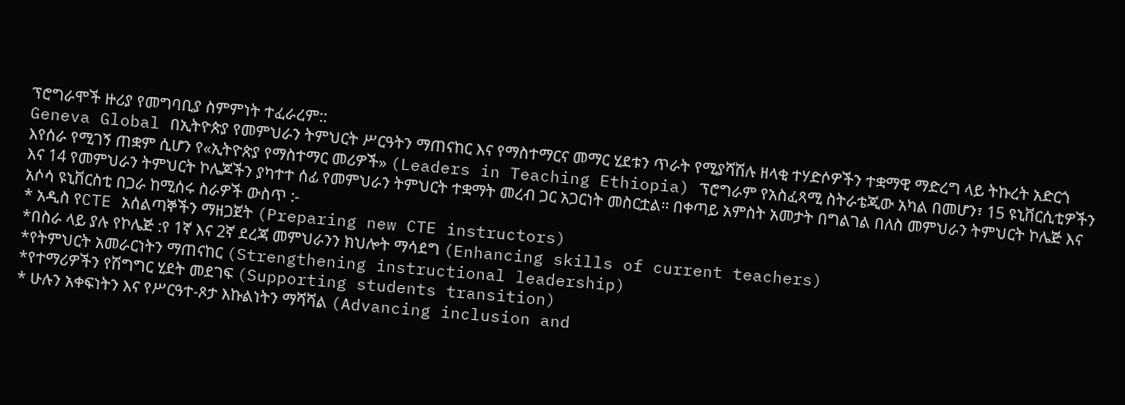ፕሮግራሞች ዙሪያ የመግባቢያ ስምምነት ተፈራረም::
Geneva Global በኢትዮጵያ የመምህራን ትምህርት ሥርዓትን ማጠናከር እና የማስተማርና መማር ሂደቱን ጥራት የሚያሻሽሉ ዘላቂ ተሃድሶዎችን ተቋማዊ ማድረግ ላይ ትኩረት አድርጎ እየሰራ የሚገኝ ጠቋም ሲሆን የ«ኢትዮጵያ የማስተማር መሪዎች» (Leaders in Teaching Ethiopia) ፕሮግራም የአስፈጻሚ ስትራቴጂው አካል በመሆን፣ 15 ዩኒቨርሲቲዎችን እና 14 የመምህራን ትምህርት ኮሌጆችን ያካተተ ሰፊ የመምህራን ትምህርት ተቋማት መረብ ጋር አጋርነት መስርቷል። በቀጣይ አምስት አመታት በግልገል በለስ መምህራን ትምህርት ኮሌጅ እና አሶሳ ዩኒቨርስቲ በጋራ ከሚሰሩ ስራዎች ውስጥ :-
* አዲስ የCTE አሰልጣኞችን ማዘጋጀት (Preparing new CTE instructors)
*በስራ ላይ ያሉ የኮሌጅ :የ 1ኛ እና 2ኛ ደረጃ መምህራንን ክህሎት ማሳደግ (Enhancing skills of current teachers)
*የትምህርት አመራርነትን ማጠናከር (Strengthening instructional leadership)
*የተማሪዎችን የሽግግር ሂደት መደገፍ (Supporting students transition)
* ሁሉን አቀፍነትን እና የሥርዓተ-ጾታ እኩልነትን ማሻሻል (Advancing inclusion and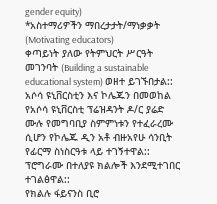gender equity)
*አስተማሪዎችን ማበረታታት/ማነቃቃት (Motivating educators)
ቀጣይነት ያለው የትምህርት ሥርዓት መገንባት (Building a sustainable educational system) ወዘተ ይገኙበታል::
አሶሳ ዩኒቨርስቲን እና ኮሌጁን በመወከል የአሶሳ ዩኒቨርስቲ ፕሬዝዳንት ዶ/ር ያሬድ ሙሉ የመግባቢያ ስምምነቱን የተፈራረሙ ሲሆን የኮሌጁ ዲን አቶ ብዙአየሁ ሳንቢት የፊርማ ስነስርዓቱ ላይ ተገኝተዋል:: ፕሮግራሙ በተለያዩ ክልሎች እንደሚተገበር ተገልፅዋል::
የክልሉ ፋይናንስ ቢሮ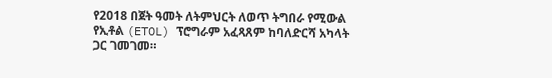የ2018 በጀት ዓመት ለትምህርት ለወጥ ትግበራ የሚውል የኢቶል (ETOL) ፕሮግራም አፈጻጸም ከባለድርሻ አካላት ጋር ገመገመ።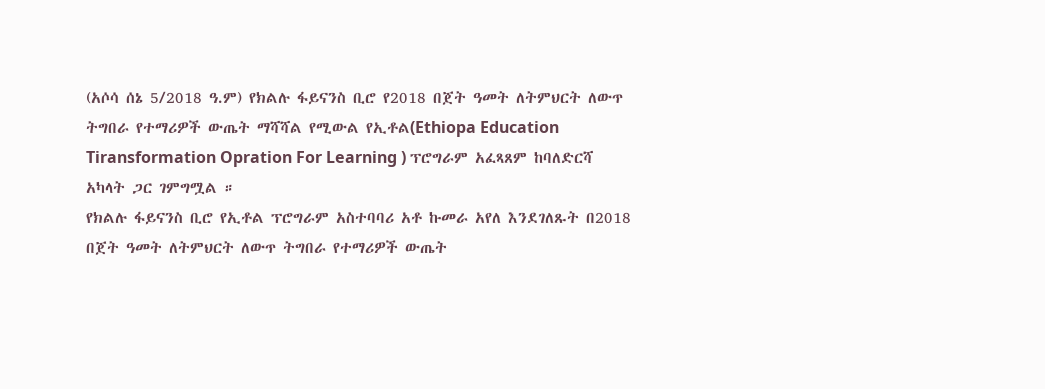(አሶሳ ሰኔ 5/2018 ዓ.ም) የክልሉ ፋይናንስ ቢሮ የ2018 በጀት ዓመት ለትምህርት ለውጥ ትግበራ የተማሪዎች ውጤት ማሻሻል የሚውል የኢቶል(Ethiopa Education Tiransformation Opration For Learning ) ፕሮግራም አፈጻጸም ከባለድርሻ አካላት ጋር ገምግሟል ።
የክልሉ ፋይናንስ ቢሮ የኢቶል ፕሮግራም አስተባባሪ አቶ ኩመራ አየለ እንደገለጹት በ2018 በጀት ዓመት ለትምህርት ለውጥ ትግበራ የተማሪዎች ውጤት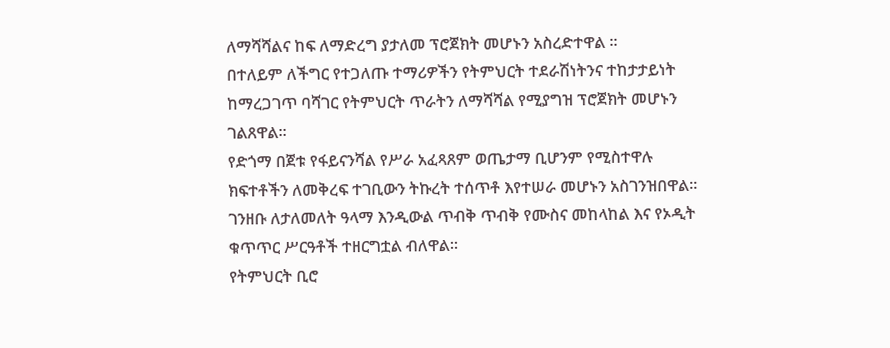ለማሻሻልና ከፍ ለማድረግ ያታለመ ፕሮጀክት መሆኑን አስረድተዋል ።
በተለይም ለችግር የተጋለጡ ተማሪዎችን የትምህርት ተደራሽነትንና ተከታታይነት ከማረጋገጥ ባሻገር የትምህርት ጥራትን ለማሻሻል የሚያግዝ ፕሮጀክት መሆኑን ገልጸዋል።
የድጎማ በጀቱ የፋይናንሻል የሥራ አፈጻጸም ወጤታማ ቢሆንም የሚስተዋሉ ክፍተቶችን ለመቅረፍ ተገቢውን ትኩረት ተሰጥቶ እየተሠራ መሆኑን አስገንዝበዋል።
ገንዘቡ ለታለመለት ዓላማ እንዲውል ጥብቅ ጥብቅ የሙስና መከላከል እና የኦዲት ቁጥጥር ሥርዓቶች ተዘርግቷል ብለዋል።
የትምህርት ቢሮ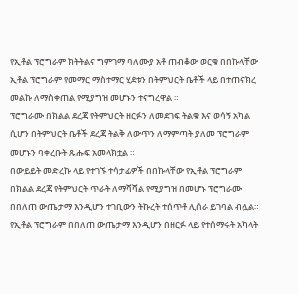የኢቶል ፕሮግራም ክትትልና ግምገማ ባለሙያ አቶ ጠብቆው ወርቁ በበኩላቸው ኢቶል ፕሮግራም የመማር ማስተማር ሂደቱን በትምህርት ቤቶች ላይ በተጠናክረ መልኩ ለማስቀጠል የሚያግዝ መሆኑን ተናግረዋል ።
ፕሮግራሙ በክልል ደረጃ የትምህርት ዘርፉን ለመደገፍ ትልቁ እና ወሳኝ አካል ሲሆን በትምህርት ቤቶች ደረጃ ትልቅ ለውጥን ለማምጣት ያለመ ፕሮግራም መሆኑን ባቀረቡት ጹሑፍ አመላክቷል ።
በውይይት መድረኩ ላይ የተገኙ ተሳታፊዎች በበኩላቸው የኢቶል ፕሮግራም በክልል ደረጃ የትምህርት ጥራት ለማሻሻል የሚያግዝ በመሆኑ ፕሮግራሙ በበለጠ ውጤታማ እንዲሆን ተገቢውን ትኩረት ተሰጥቶ ሊሰራ ይገባል ብሏል።
የኢቶል ፕሮግራም በበለጠ ውጤታማ እንዲሆን በዘርፉ ላይ የተሰማሩት አካላት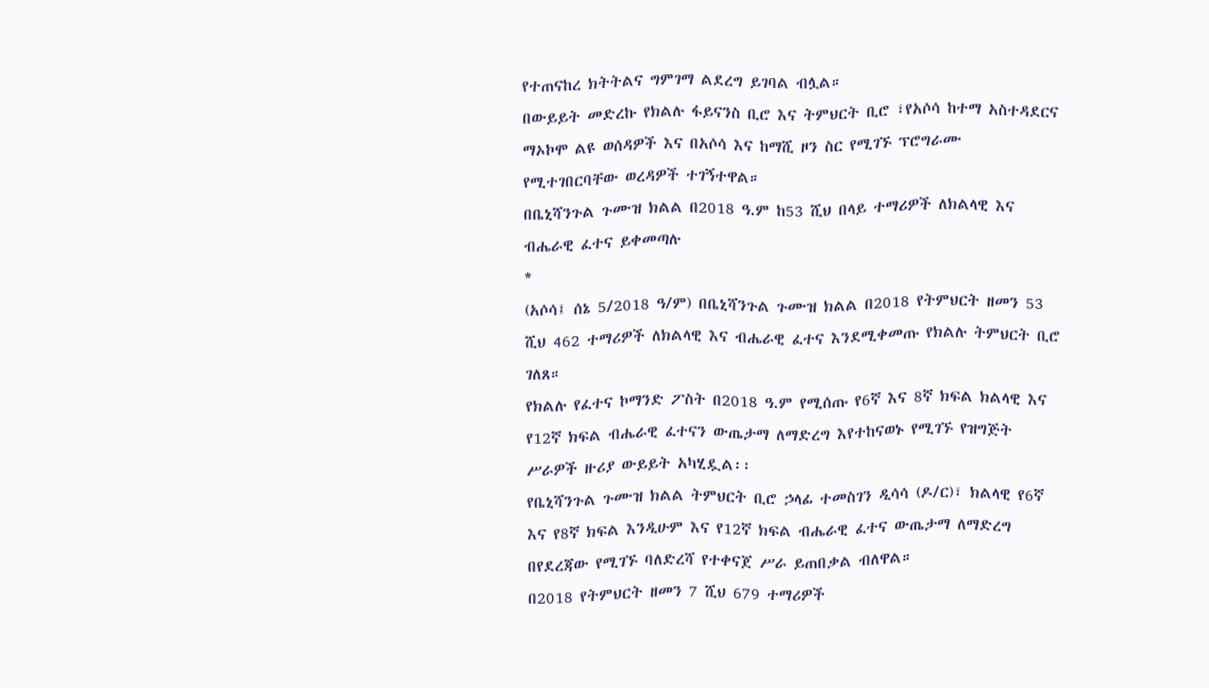የተጠናከረ ክትትልና ግምገማ ልደረግ ይገባል ብሏል።
በውይይት መድረኩ የክልሉ ፋይናንስ ቢሮ እና ትምህርት ቢሮ ፣የአሶሳ ከተማ አስተዳደርና ማኦኮሞ ልዩ ወሰዳዎች እና በአሶሳ እና ከማሺ ዞን ስር የሚገኙ ፕሮግራሙ የሚተገበርባቸው ወረዳዎች ተገኝተዋል።
በቤኒሻንጉል ጉሙዝ ክልል በ2018 ዓ.ም ከ53 ሺህ በላይ ተማሪዎች ለክልላዊ እና ብሔራዊ ፈተና ይቀመጣሉ
*
(አሶሳ፤ ሰኔ 5/2018 ዓ/ም) በቤኒሻንጉል ጉሙዝ ክልል በ2018 የትምህርት ዘመን 53 ሺህ 462 ተማሪዎች ለክልላዊ እና ብሔራዊ ፈተና እንደሚቀመጡ የክልሉ ትምህርት ቢሮ ገለጸ።
የክልሉ የፈተና ኮማንድ ፖስት በ2018 ዓ.ም የሚሰጡ የ6ኛ እና 8ኛ ክፍል ክልላዊ እና የ12ኛ ክፍል ብሔራዊ ፈተናን ውጤታማ ለማድረግ እየተከናወኑ የሚገኙ የዝግጅት ሥራዎች ዙሪያ ውይይት አካሂዷል፡፡
የቤኒሻንጉል ጉሙዝ ክልል ትምህርት ቢሮ ኃላፊ ተመስገን ዲሳሳ (ዶ/ር)፣ ክልላዊ የ6ኛ እና የ8ኛ ክፍል እንዲሁም እና የ12ኛ ክፍል ብሔራዊ ፈተና ውጤታማ ለማድረግ በየደረጃው የሚገኙ ባለድረሻ የተቀናጀ ሥራ ይጠበቃል ብለዋል።
በ2018 የትምህርት ዘመን 7 ሺህ 679 ተማሪዎች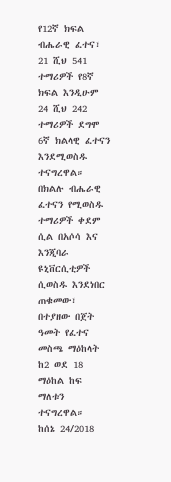የ12ኛ ክፍል ብሔራዊ ፈተና፣ 21 ሺህ 541 ተማሪዎች የ8ኛ ክፍል እንዲሁም 24 ሺህ 242 ተማሪዎች ደግሞ 6ኛ ክልላዊ ፈተናን እንደሚወስዱ ተናግረዋል።
በክልሉ ብሔራዊ ፈተናን የሚወስዱ ተማሪዎች ቀደም ሲል በአሶሳ እና እንጂባራ ዩኒቨርሲቲዎች ሲወስዱ እንደነበር ጠቁመው፣ በተያዘው በጀት ዓመት የፈተና መስጫ ማዕከላት ከ2 ወደ 18 ማዕከል ከፍ ማለቱን ተናግረዋል።
ከሰኔ 24/2018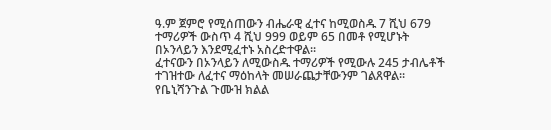ዓ.ም ጀምሮ የሚሰጠውን ብሔራዊ ፈተና ከሚወስዱ 7 ሺህ 679 ተማሪዎች ውስጥ 4 ሺህ 999 ወይም 65 በመቶ የሚሆኑት በኦንላይን እንደሚፈተኑ አስረድተዋል፡፡
ፈተናውን በኦንላይን ለሚውስዱ ተማሪዎች የሚውሉ 245 ታብሌቶች ተገዝተው ለፈተና ማዕከላት መሠራጨታቸውንም ገልጸዋል።
የቤኒሻንጉል ጉሙዝ ክልል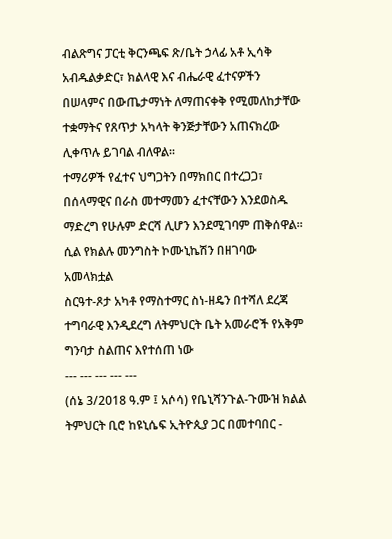ብልጽግና ፓርቲ ቅርንጫፍ ጽ/ቤት ኃላፊ አቶ ኢሳቅ አብዱልቃድር፣ ክልላዊ እና ብሔራዊ ፈተናዎችን በሠላምና በውጤታማነት ለማጠናቀቅ የሚመለከታቸው ተቋማትና የጸጥታ አካላት ቅንጅታቸውን አጠናክረው ሊቀጥሉ ይገባል ብለዋል፡፡
ተማሪዎች የፈተና ህግጋትን በማክበር በተረጋጋ፣ በሰላማዊና በራስ መተማመን ፈተናቸውን እንደወስዱ ማድረግ የሁሉም ድርሻ ሊሆን እንደሚገባም ጠቅሰዋል፡፡
ሲል የክልሉ መንግስት ኮሙኒኬሽን በዘገባው አመላክቷል
ስርዓተ-ጾታ አካቶ የማስተማር ስነ-ዘዴን በተሻለ ደረጃ ተግባራዊ እንዲደረግ ለትምህርት ቤት አመራሮች የአቅም ግንባታ ስልጠና እየተሰጠ ነው
--- --- --- --- ---
(ሰኔ 3/2018 ዓ.ም ፤ አሶሳ) የቤኒሻንጉል-ጉሙዝ ክልል ትምህርት ቢሮ ከዩኒሴፍ ኢትዮጲያ ጋር በመተባበር -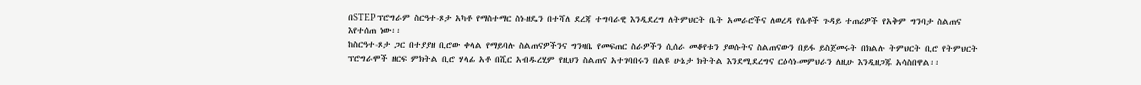በSTEP ፕሮግራም ስርዓተ-ጾታ አካቶ የማስተማር ስነ-ዘዴን በተሻለ ደረጃ ተግባራዊ እንዲደረግ ለትምህርት ቤት አመራሮችና ለወረዳ የሴቶች ጉዳይ ተጠሪዎች የአቅም ግንባታ ስልጠና እየተሰጠ ነው፡፡
ከስርዓተ-ጾታ ጋር በተያያዘ ቢሮው ቀላል የማይባሉ ስልጠናዎችንና ግንዛቤ የመፍጠር ስራዎችን ሲሰራ መቆየቱን ያወሱትና ስልጠናውን በይፋ ይስጀመሩት በክልሉ ትምህርት ቢሮ የትምህርት ፕሮግራሞች ዘርፍ ምክትል ቢሮ ሃላፊ አቶ በሺር አብዱረሂም የዚህን ስልጠና አተገባበሩን በልዩ ሁኔታ ክትትል እንደሚደረግና ርዕሳነ-መምህራን ለዚሁ እንዲዘጋጁ አሳስበዋል፡፡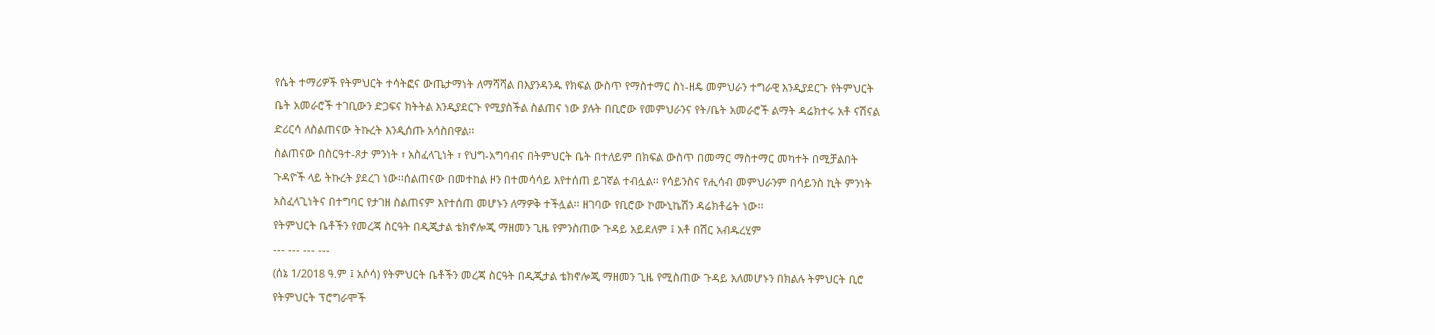የሴት ተማሪዎች የትምህርት ተሳትፎና ውጤታማነት ለማሻሻል በእያንዳንዱ የክፍል ውስጥ የማስተማር ስነ-ዘዴ መምህራን ተግራዊ እንዲያደርጉ የትምህርት ቤት አመራሮች ተገቢውን ድጋፍና ክትትል እንዲያደርጉ የሚያስችል ስልጠና ነው ያሉት በቢሮው የመምህራንና የት/ቤት አመራሮች ልማት ዳሬክተሩ አቶ ናሽናል ድሪርሳ ለስልጠናው ትኩረት እንዲሰጡ አሳስበዋል፡፡
ስልጠናው በስርዓተ-ጾታ ምንነት ፣ አስፈላጊነት ፣ የህግ-አግባብና በትምህርት ቤት በተለይም በክፍል ውስጥ በመማር ማስተማር መካተት በሚቻልበት ጉዳዮች ላይ ትኩረት ያደረገ ነው፡፡ሰልጠናው በመተከል ዞን በተመሳሳይ እየተሰጠ ይገኛል ተብሏል፡፡ የሳይንስና የሒሳብ መምህራንም በሳይንስ ኪት ምንነት አስፈላጊነትና በተግባር የታገዘ ስልጠናም እየተሰጠ መሆኑን ለማዎቅ ተችሏል፡፡ ዘገባው የቢሮው ኮሙኒኬሽን ዳሬክቶሬት ነው፡፡
የትምህርት ቤቶችን የመረጃ ስርዓት በዲጂታል ቴክኖሎጂ ማዘመን ጊዜ የምንስጠው ጉዳይ አይደለም ፤ አቶ በሽር አብዱረሂም
--- --- --- ---
(ሰኔ 1/2018 ዓ.ም ፤ አሶሳ) የትምህርት ቤቶችን መረጃ ስርዓት በዲጂታል ቴክኖሎጂ ማዘመን ጊዜ የሚስጠው ጉዳይ አለመሆኑን በክልሉ ትምህርት ቢሮ የትምህርት ፕሮግራሞች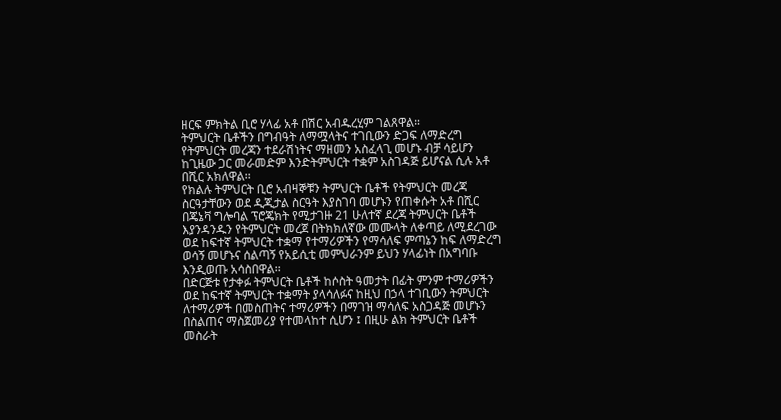ዘርፍ ምክትል ቢሮ ሃላፊ አቶ በሽር አብዱረሂም ገልጸዋል።
ትምህርት ቤቶችን በግብዓት ለማሟላትና ተገቢውን ድጋፍ ለማድረግ የትምህርት መረጃን ተደራሽነትና ማዘመን አስፈላጊ መሆኑ ብቻ ሳይሆን ከጊዜው ጋር መራመድም እንድትምህርት ተቋም አስገዳጅ ይሆናል ሲሉ አቶ በሺር አክለዋል፡፡
የክልሉ ትምህርት ቢሮ አብዛኞቹን ትምህርት ቤቶች የትምህርት መረጃ ስርዓታቸውን ወደ ዲጂታል ስርዓት እያስገባ መሆኑን የጠቀሱት አቶ በሺር በጄኔቫ ግሎባል ፕሮጄክት የሚታገዙ 21 ሁለተኛ ደረጃ ትምህርት ቤቶች እያንዳንዱን የትምህርት መረጀ በትክክለኛው መሙላት ለቀጣይ ለሚደረገው ወደ ከፍተኛ ትምህርት ተቋማ የተማሪዎችን የማሳለፍ ምጣኔን ከፍ ለማድረግ ወሳኝ መሆኑና ሰልጣኝ የአይሲቲ መምህራንም ይህን ሃላፊነት በአግባቡ እንዲወጡ አሳስበዋል፡፡
በድርጅቱ የታቀፉ ትምህርት ቤቶች ከሶስት ዓመታት በፊት ምንም ተማሪዎችን ወደ ከፍተኛ ትምህርት ተቋማት ያላሳለፉና ከዚህ በኃላ ተገቢውን ትምህርት ለተማሪዎች በመስጠትና ተማሪዎችን በማገዝ ማሳለፍ አስጋዳጅ መሆኑን በስልጠና ማስጀመሪያ የተመላከተ ሲሆን ፤ በዚሁ ልክ ትምህርት ቤቶች መስራት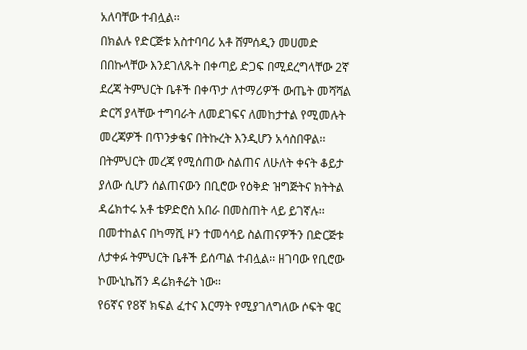አለባቸው ተብሏል፡፡
በክልሉ የድርጅቱ አስተባባሪ አቶ ሸምሰዲን መሀመድ በበኩላቸው እንደገለጹት በቀጣይ ድጋፍ በሚደረግላቸው 2ኛ ደረጃ ትምህርት ቤቶች በቀጥታ ለተማሪዎች ውጤት መሻሻል ድርሻ ያላቸው ተግባራት ለመደገፍና ለመከታተል የሚመሉት መረጃዎች በጥንቃቄና በትኩረት እንዲሆን አሳስበዋል፡፡
በትምህርት መረጃ የሚሰጠው ስልጠና ለሁለት ቀናት ቆይታ ያለው ሲሆን ሰልጠናውን በቢሮው የዕቅድ ዝግጅትና ክትትል ዳሬክተሩ አቶ ቴዎድሮስ አበራ በመስጠት ላይ ይገኛሉ፡፡ በመተከልና በካማሺ ዞን ተመሳሳይ ስልጠናዎችን በድርጅቱ ለታቀፉ ትምህርት ቤቶች ይሰጣል ተብሏል፡፡ ዘገባው የቢሮው ኮሙኒኬሽን ዳሬክቶሬት ነው፡፡
የ6ኛና የ8ኛ ክፍል ፈተና እርማት የሚያገለግለው ሶፍት ዌር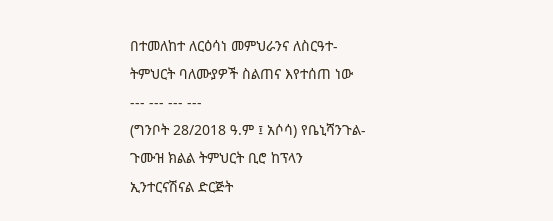በተመለከተ ለርዕሳነ መምህራንና ለስርዓተ-ትምህርት ባለሙያዎች ስልጠና እየተሰጠ ነው
--- --- --- ---
(ግንቦት 28/2018 ዓ.ም ፤ አሶሳ) የቤኒሻንጉል-ጉሙዝ ክልል ትምህርት ቢሮ ከፕላን ኢንተርናሽናል ድርጅት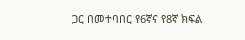ጋር በመተባበር የ6ኛና የ8ኛ ክፍል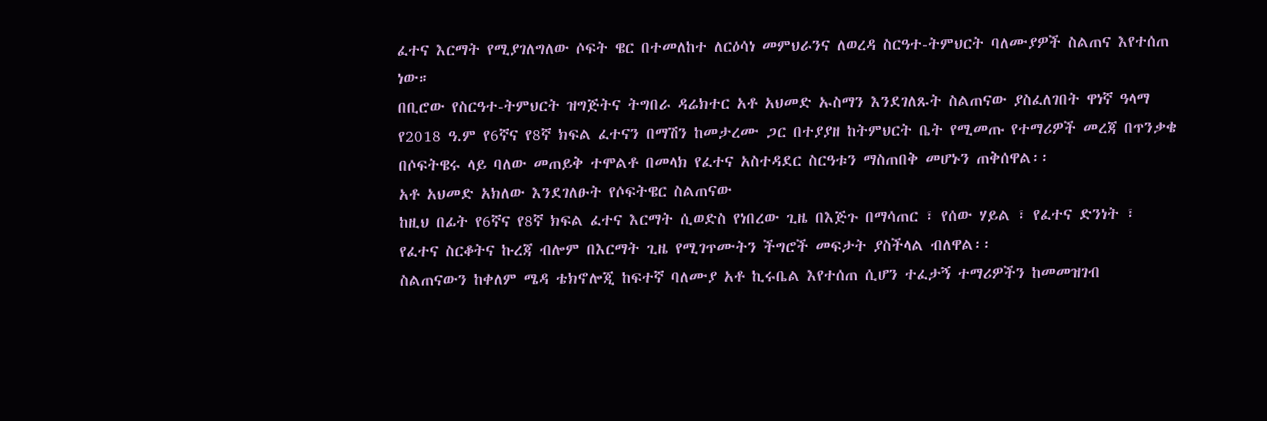ፈተና እርማት የሚያገለግለው ሶፍት ዌር በተመለከተ ለርዕሳነ መምህራንና ለወረዳ ስርዓተ-ትምህርት ባለሙያዎች ስልጠና እየተሰጠ ነው።
በቢሮው የስርዓተ-ትምህርት ዝግጅትና ትግበራ ዳሬክተር አቶ አህመድ ኡስማን እንደገለጹት ስልጠናው ያስፈለገበት ዋነኛ ዓላማ የ2018 ዓ.ም የ6ኛና የ8ኛ ክፍል ፈተናን በማሽን ከመታረሙ ጋር በተያያዘ ከትምህርት ቤት የሚመጡ የተማሪዎች መረጃ በጥንቃቄ በሶፍትዌሩ ላይ ባለው መጠይቅ ተሞልቶ በመላክ የፈተና አስተዳደር ስርዓቱን ማስጠበቅ መሆኑን ጠቅሰዋል፡፡
አቶ አህመድ አክለው እንደገለፁት የሶፍትዌር ስልጠናው
ከዚህ በፊት የ6ኛና የ8ኛ ክፍል ፈተና እርማት ሲወድስ የነበረው ጊዜ በእጅጉ በማሳጠር ፣ የሰው ሃይል ፣ የፈተና ድንነት ፣ የፈተና ስርቆትና ኩረጃ ብሎም በእርማት ጊዜ የሚገጥሙትን ችግሮች መፍታት ያስችላል ብለዋል፡፡
ስልጠናውን ከቀለም ሜዳ ቴክኖሎጂ ከፍተኛ ባለሙያ አቶ ኪሩቤል እየተሰጠ ሲሆን ተፈታኝ ተማሪዎችን ከመመዝገብ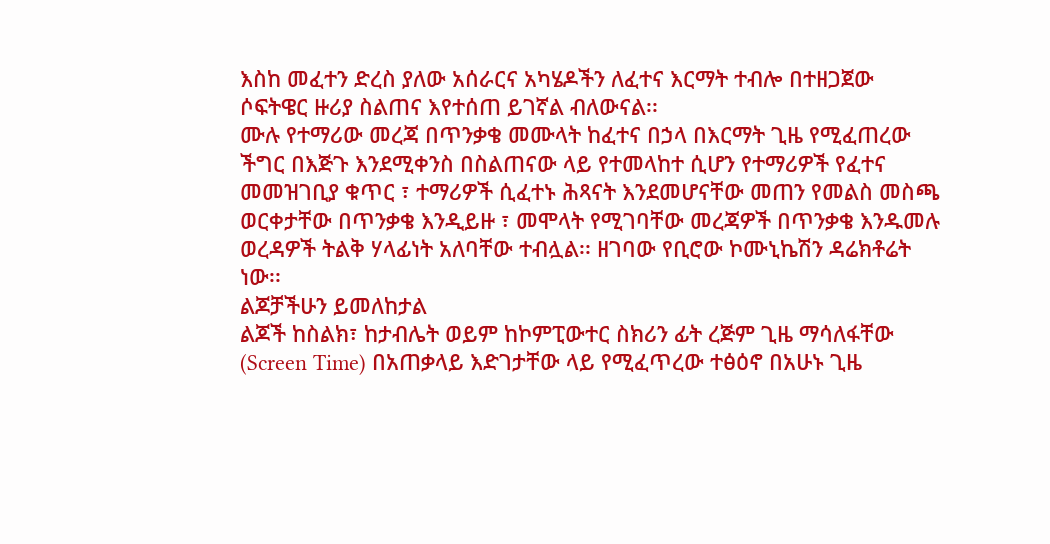እስከ መፈተን ድረስ ያለው አሰራርና አካሄዶችን ለፈተና እርማት ተብሎ በተዘጋጀው ሶፍትዌር ዙሪያ ስልጠና እየተሰጠ ይገኛል ብለውናል፡፡
ሙሉ የተማሪው መረጃ በጥንቃቄ መሙላት ከፈተና በኃላ በእርማት ጊዜ የሚፈጠረው ችግር በእጅጉ እንደሚቀንስ በስልጠናው ላይ የተመላከተ ሲሆን የተማሪዎች የፈተና መመዝገቢያ ቁጥር ፣ ተማሪዎች ሲፈተኑ ሕጻናት እንደመሆናቸው መጠን የመልስ መስጫ ወርቀታቸው በጥንቃቄ እንዲይዙ ፣ መሞላት የሚገባቸው መረጃዎች በጥንቃቄ እንዱመሉ ወረዳዎች ትልቅ ሃላፊነት አለባቸው ተብሏል፡፡ ዘገባው የቢሮው ኮሙኒኬሽን ዳሬክቶሬት ነው፡፡
ልጆቻችሁን ይመለከታል
ልጆች ከስልክ፣ ከታብሌት ወይም ከኮምፒውተር ስክሪን ፊት ረጅም ጊዜ ማሳለፋቸው (Screen Time) በአጠቃላይ እድገታቸው ላይ የሚፈጥረው ተፅዕኖ በአሁኑ ጊዜ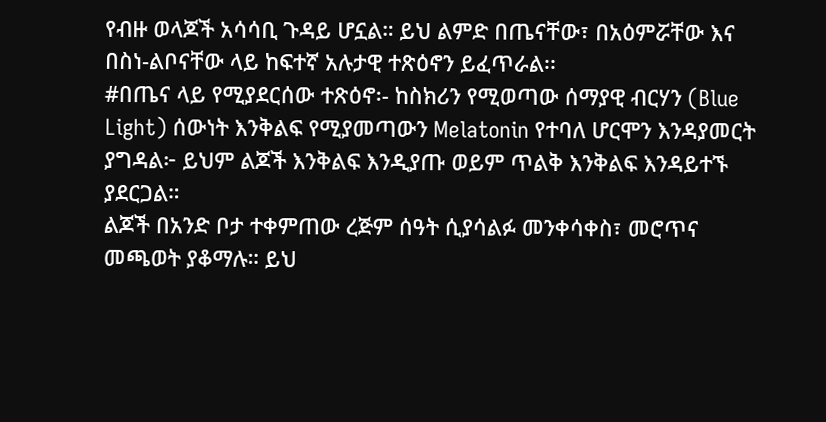የብዙ ወላጆች አሳሳቢ ጉዳይ ሆኗል። ይህ ልምድ በጤናቸው፣ በአዕምሯቸው እና በስነ-ልቦናቸው ላይ ከፍተኛ አሉታዊ ተጽዕኖን ይፈጥራል፡፡
#በጤና ላይ የሚያደርሰው ተጽዕኖ፡- ከስክሪን የሚወጣው ሰማያዊ ብርሃን (Blue Light) ሰውነት እንቅልፍ የሚያመጣውን Melatonin የተባለ ሆርሞን እንዳያመርት ያግዳል፦ ይህም ልጆች እንቅልፍ እንዲያጡ ወይም ጥልቅ እንቅልፍ እንዳይተኙ ያደርጋል።
ልጆች በአንድ ቦታ ተቀምጠው ረጅም ሰዓት ሲያሳልፉ መንቀሳቀስ፣ መሮጥና መጫወት ያቆማሉ። ይህ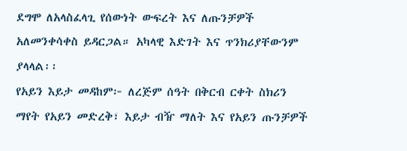ደግሞ ለአላስፈላጊ የሰውነት ውፍረት እና ለጡንቻዎች አለመንቀሳቀስ ይዳርጋል። አካላዊ እድገት እና ጥንክሪያቸውንም ያላላል፡፡
የአይን እይታ መዳከም፦ ለረጅም ሰዓት በቅርብ ርቀት ስክሪን ማየት የአይን መድረቅ፣ እይታ ብዥ ማለት እና የአይን ጡንቻዎች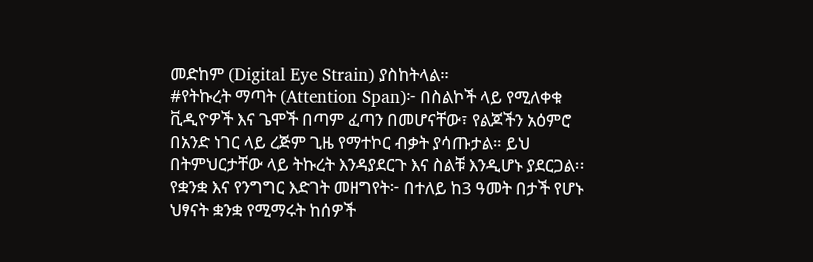መድከም (Digital Eye Strain) ያስከትላል።
#የትኩረት ማጣት (Attention Span)፦ በስልኮች ላይ የሚለቀቁ ቪዲዮዎች እና ጌሞች በጣም ፈጣን በመሆናቸው፣ የልጆችን አዕምሮ በአንድ ነገር ላይ ረጅም ጊዜ የማተኮር ብቃት ያሳጡታል። ይህ በትምህርታቸው ላይ ትኩረት እንዳያደርጉ እና ስልቹ እንዲሆኑ ያደርጋል፡፡
የቋንቋ እና የንግግር እድገት መዘግየት፦ በተለይ ከ3 ዓመት በታች የሆኑ ህፃናት ቋንቋ የሚማሩት ከሰዎች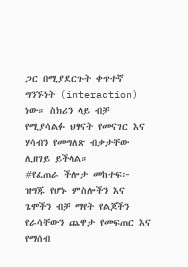ጋር በሚያደርጉት ቀጥተኛ ግንኙነት (interaction) ነው። ስክሪን ላይ ብቻ የሚያሳልፉ ህፃናት የመናገር እና ሃሳብን የመግለጽ ብቃታቸው ሊዘገይ ይችላል።
#የፈጠራ ችሎታ መከተፍ፦ ዝግጁ የሆኑ ምስሎችን እና ጌሞችን ብቻ ማየት የልጆችን የራሳቸውን ጨዋታ የመፍጠር እና የማሰብ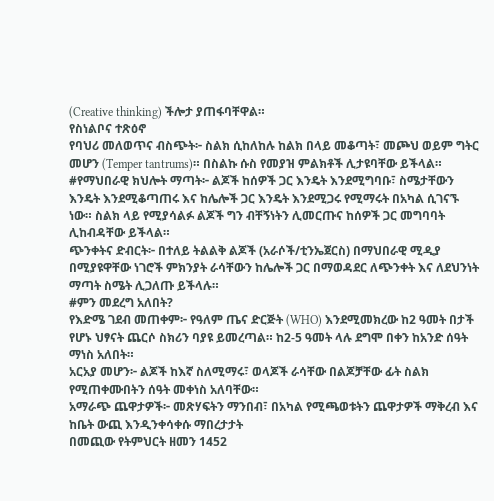(Creative thinking) ችሎታ ያጠፋባቸዋል።
የስነልቦና ተጽዕኖ
የባህሪ መለወጥና ብስጭት፦ ስልክ ሲከለከሉ ከልክ በላይ መቆጣት፣ መጮህ ወይም ግትር መሆን (Temper tantrums)። በስልኩ ሱስ የመያዝ ምልክቶች ሊታዩባቸው ይችላል።
#የማህበራዊ ክህሎት ማጣት፦ ልጆች ከሰዎች ጋር እንዴት እንደሚግባቡ፣ ስሜታቸውን እንዴት እንደሚቆጣጠሩ እና ከሌሎች ጋር እንዴት እንደሚጋሩ የሚማሩት በአካል ሲገናኙ ነው። ስልክ ላይ የሚያሳልፉ ልጆች ግን ብቸኝነትን ሊመርጡና ከሰዎች ጋር መግባባት ሊከብዳቸው ይችላል።
ጭንቀትና ድብርት፦ በተለይ ትልልቅ ልጆች (አራሶች/ቲንኤጀርስ) በማህበራዊ ሚዲያ በሚያዩዋቸው ነገሮች ምክንያት ራሳቸውን ከሌሎች ጋር በማወዳደር ለጭንቀት እና ለደህንነት ማጣት ስሜት ሊጋለጡ ይችላሉ።
#ምን መደረግ አለበት?
የእድሜ ገደብ መጠቀም፦ የዓለም ጤና ድርጅት (WHO) እንደሚመክረው ከ2 ዓመት በታች የሆኑ ህፃናት ጨርሶ ስክሪን ባያዩ ይመረጣል። ከ2-5 ዓመት ላሉ ደግሞ በቀን ከአንድ ሰዓት ማነስ አለበት።
አርአያ መሆን፦ ልጆች ከእኛ ስለሚማሩ፣ ወላጆች ራሳቸው በልጆቻቸው ፊት ስልክ የሚጠቀሙበትን ሰዓት መቀነስ አለባቸው።
አማራጭ ጨዋታዎች፦ መጽሃፍትን ማንበብ፣ በአካል የሚጫወቱትን ጨዋታዎች ማቅረብ እና ከቤት ውጪ እንዲንቀሳቀሱ ማበረታታት
በመጪው የትምህርት ዘመን 1452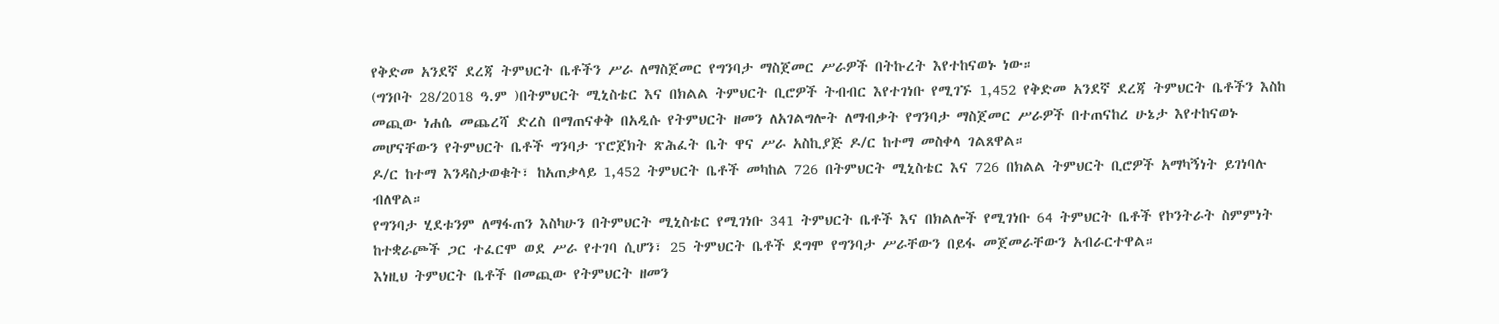የቅድመ አንደኛ ደረጃ ትምህርት ቤቶችን ሥራ ለማስጀመር የግንባታ ማስጀመር ሥራዎች በትኩረት እየተከናወኑ ነው።
(ግንቦት 28/2018 ዓ.ም )በትምህርት ሚኒስቴር እና በክልል ትምህርት ቢሮዎች ትብብር እየተገነቡ የሚገኙ 1,452 የቅድመ አንደኛ ደረጃ ትምህርት ቤቶችን እስከ መጪው ነሐሴ መጨረሻ ድረስ በማጠናቀቅ በአዲሱ የትምህርት ዘመን ለአገልግሎት ለማብቃት የግንባታ ማስጀመር ሥራዎች በተጠናከረ ሁኔታ እየተከናወኑ መሆናቸውን የትምህርት ቤቶች ግንባታ ፕሮጀክት ጽሕፈት ቤት ዋና ሥራ አስኪያጅ ዶ/ር ከተማ መስቀላ ገልጸዋል።
ዶ/ር ከተማ እንዳስታወቁት፣ ከአጠቃላይ 1,452 ትምህርት ቤቶች መካከል 726 በትምህርት ሚኒስቴር እና 726 በክልል ትምህርት ቢሮዎች አማካኝነት ይገነባሉ ብለዋል።
የግንባታ ሂደቱንም ለማፋጠን እስካሁን በትምህርት ሚኒስቴር የሚገነቡ 341 ትምህርት ቤቶች እና በክልሎች የሚገነቡ 64 ትምህርት ቤቶች የኮንትራት ስምምነት ከተቋራጮች ጋር ተፈርሞ ወደ ሥራ የተገባ ሲሆን፣ 25 ትምህርት ቤቶች ደግሞ የግንባታ ሥራቸውን በይፋ መጀመራቸውን አብራርተዋል።
እነዚህ ትምህርት ቤቶች በመጪው የትምህርት ዘመን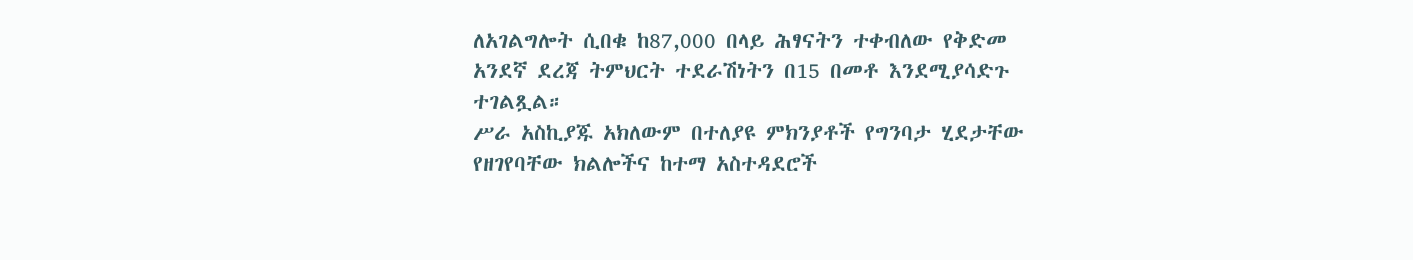ለአገልግሎት ሲበቁ ከ87,000 በላይ ሕፃናትን ተቀብለው የቅድመ አንደኛ ደረጃ ትምህርት ተደራሽነትን በ15 በመቶ እንደሚያሳድጉ ተገልጿል።
ሥራ አስኪያጁ አክለውም በተለያዩ ምክንያቶች የግንባታ ሂደታቸው የዘገየባቸው ክልሎችና ከተማ አስተዳደሮች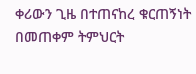ቀሪውን ጊዜ በተጠናከረ ቁርጠኝነት በመጠቀም ትምህርት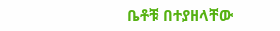ቤቶቹ በተያዘላቸው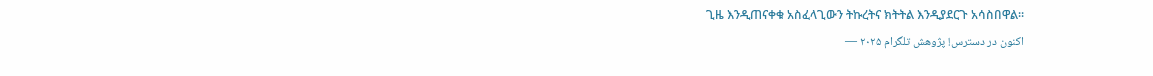ጊዜ እንዲጠናቀቁ አስፈላጊውን ትኩረትና ክትትል እንዲያደርጉ አሳስበዋል።
اکنون در دسترس! پژوهش تلگرام ۲۰۲۵ —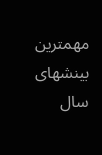مهمترین بینشهای سال